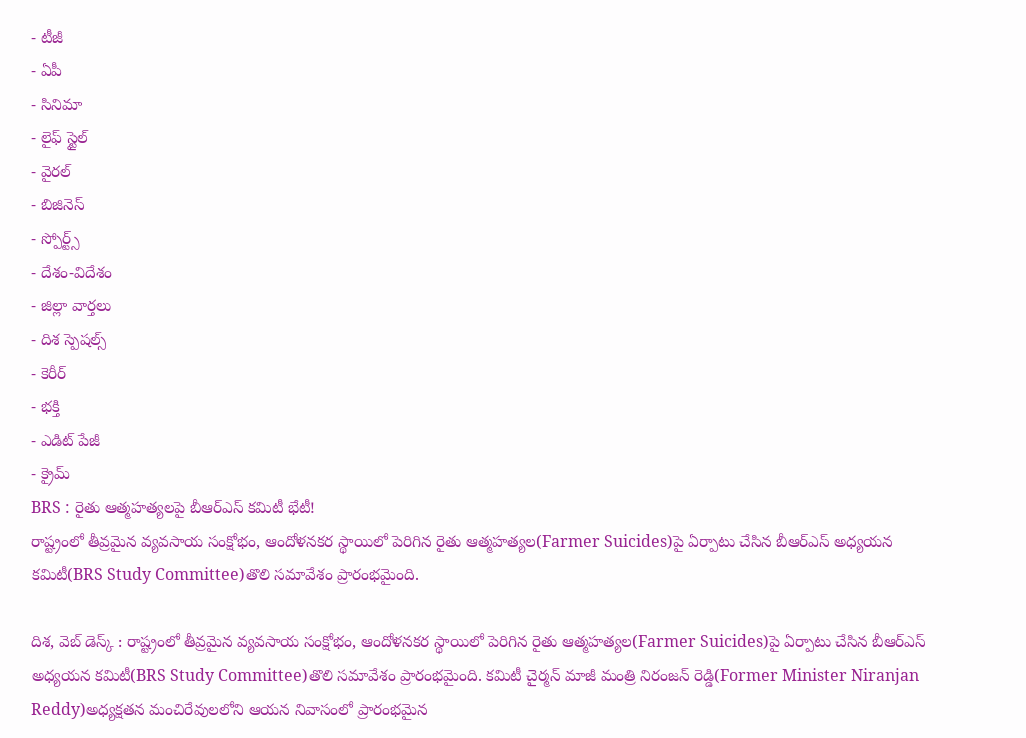- టీజీ
- ఏపీ
- సినిమా
- లైఫ్ స్టైల్
- వైరల్
- బిజినెస్
- స్పోర్ట్స్
- దేశం-విదేశం
- జిల్లా వార్తలు
- దిశ స్పెషల్స్
- కెరీర్
- భక్తి
- ఎడిట్ పేజీ
- క్రైమ్
BRS : రైతు ఆత్మహత్యలపై బీఆర్ఎస్ కమిటీ భేటీ!
రాష్ట్రంలో తీవ్రమైన వ్యవసాయ సంక్షోభం, ఆందోళనకర స్థాయిలో పెరిగిన రైతు ఆత్మహత్యల(Farmer Suicides)పై ఏర్పాటు చేసిన బీఆర్ఎస్ అధ్యయన కమిటీ(BRS Study Committee)తొలి సమావేశం ప్రారంభమైంది.

దిశ, వెబ్ డెస్క్ : రాష్ట్రంలో తీవ్రమైన వ్యవసాయ సంక్షోభం, ఆందోళనకర స్థాయిలో పెరిగిన రైతు ఆత్మహత్యల(Farmer Suicides)పై ఏర్పాటు చేసిన బీఆర్ఎస్ అధ్యయన కమిటీ(BRS Study Committee)తొలి సమావేశం ప్రారంభమైంది. కమిటీ చైర్మన్ మాజీ మంత్రి నిరంజన్ రెడ్డి(Former Minister Niranjan Reddy)అధ్యక్షతన మంచిరేవులలోని ఆయన నివాసంలో ప్రారంభమైన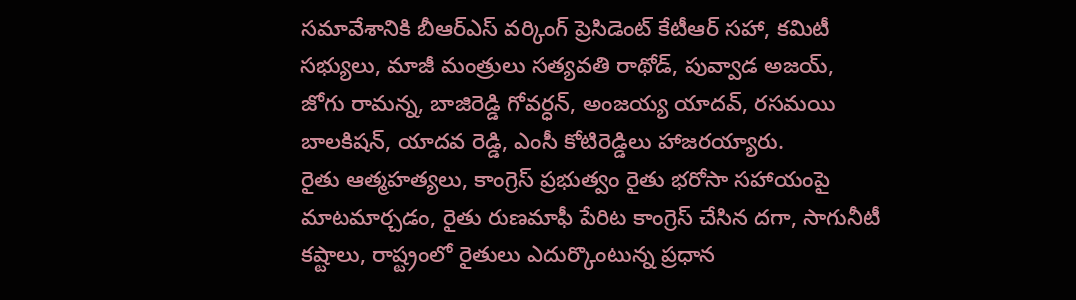సమావేశానికి బీఆర్ఎస్ వర్కింగ్ ప్రెసిడెంట్ కేటీఆర్ సహా, కమిటీ సభ్యులు, మాజీ మంత్రులు సత్యవతి రాథోడ్, పువ్వాడ అజయ్, జోగు రామన్న, బాజిరెడ్డి గోవర్ధన్, అంజయ్య యాదవ్, రసమయి బాలకిషన్, యాదవ రెడ్డి, ఎంసీ కోటిరెడ్డిలు హాజరయ్యారు.
రైతు ఆత్మహత్యలు, కాంగ్రెస్ ప్రభుత్వం రైతు భరోసా సహాయంపై మాటమార్చడం, రైతు రుణమాఫీ పేరిట కాంగ్రెస్ చేసిన దగా, సాగునీటీ కష్టాలు, రాష్ట్రంలో రైతులు ఎదుర్కొంటున్న ప్రధాన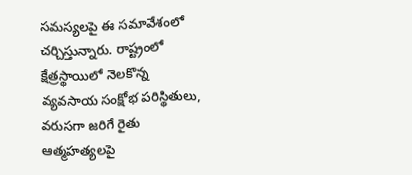సమస్యలపై ఈ సమావేశంలో చర్చిస్తున్నారు. రాష్ట్రంలో క్షేత్రస్థాయిలో నెలకొన్న వ్యవసాయ సంక్షోభ పరిస్థితులు, వరుసగా జరిగే రైతు ఆత్మహత్యలపై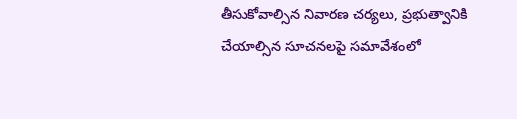తీసుకోవాల్సిన నివారణ చర్యలు, ప్రభుత్వానికి చేయాల్సిన సూచనలపై సమావేశంలో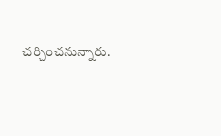చర్చించనున్నారు.